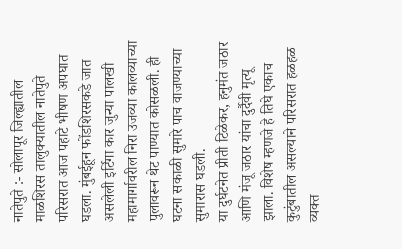नातेपुते :- सोलापूर जिल्ह्यातील माळशिरस तालुक्यातील नातेपुते परिसरात आज पहाटे भीषण अपघात घडला. मुंबईहून फोंडशिरसकडे जात असलेली इर्टिगा कार जुन्या पालखी महामार्गावरील निरा उजव्या कालव्याच्या पुलावरून थेट पाण्यात कोसळली. ही घटना सकाळी सुमारे पाच वाजण्याच्या सुमारास घडली.
या दुर्घटनेत प्रीती टिळेकर, हनुमंत जठार आणि मंजू जठार यांचा दुर्दैवी मृत्यू झाला. विशेष म्हणजे हे तिघे एकाच कुटुंबातील असल्याने परिसरात हळहळ व्यक्त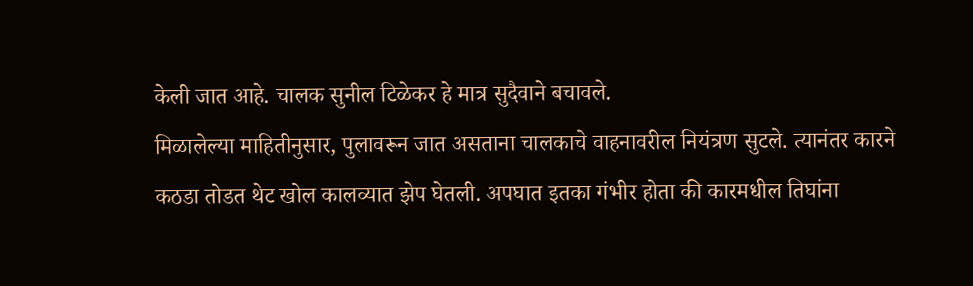केली जात आहे. चालक सुनील टिळेकर हे मात्र सुदैवाने बचावले.
मिळालेल्या माहितीनुसार, पुलावरून जात असताना चालकाचे वाहनावरील नियंत्रण सुटले. त्यानंतर कारने कठडा तोडत थेट खोल कालव्यात झेप घेतली. अपघात इतका गंभीर होता की कारमधील तिघांना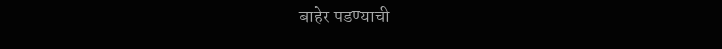बाहेर पडण्याची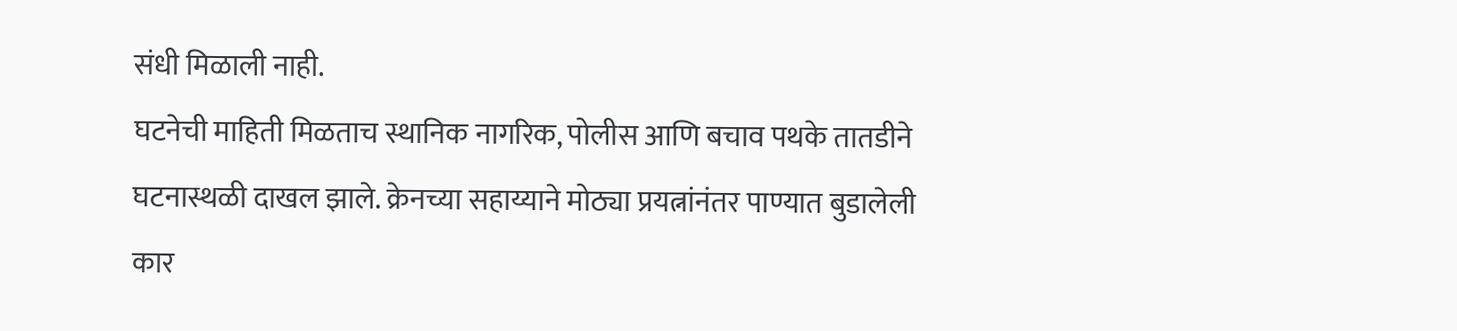संधी मिळाली नाही.
घटनेची माहिती मिळताच स्थानिक नागरिक, पोलीस आणि बचाव पथके तातडीने घटनास्थळी दाखल झाले. क्रेनच्या सहाय्याने मोठ्या प्रयत्नांनंतर पाण्यात बुडालेली कार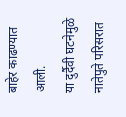बाहेर काढण्यात आली.
या दुर्दैवी घटनेमुळे नातेपुते परिसरात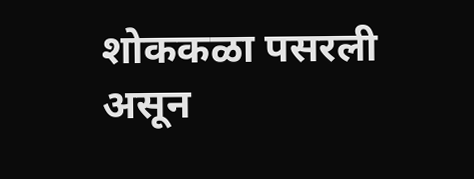शोककळा पसरली असून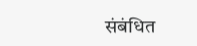संबंधित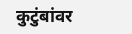कुटुंबांवर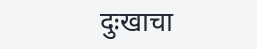दुःखाचा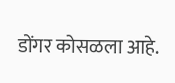डोंगर कोसळला आहे.